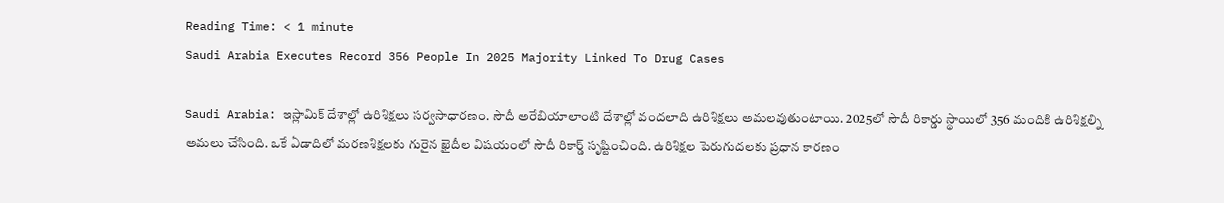Reading Time: < 1 minute
Saudi Arabia Executes Record 356 People In 2025 Majority Linked To Drug Cases

Saudi Arabia: ఇస్లామిక్ దేశాల్లో ఉరిశిక్షలు సర్వసాధారణం. సౌదీ అరేబియాలాంటి దేశాల్లో వందలాది ఉరిశిక్షలు అమలవుతుంటాయి. 2025లో సౌదీ రికార్డు స్థాయిలో 356 మందికి ఉరిశిక్షల్ని అమలు చేసింది. ఒకే ఏడాదిలో మరణశిక్షలకు గురైన ఖైదీల విషయంలో సౌదీ రికార్డ్ సృష్టించింది. ఉరిశిక్షల పెరుగుదలకు ప్రధాన కారణం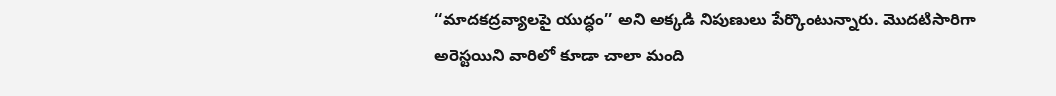‘‘మాదకద్రవ్యాలపై యుద్ధం’’ అని అక్కడి నిపుణులు పేర్కొంటున్నారు. మొదటిసారిగా అరెస్టయిని వారిలో కూడా చాలా మంది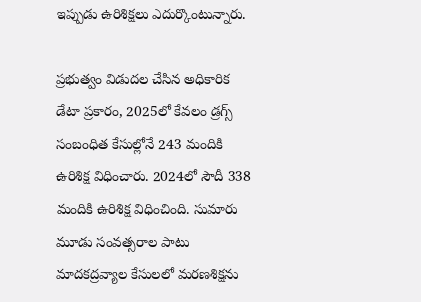ఇప్పుడు ఉరిశిక్షలు ఎదుర్కొంటున్నారు.

ప్రభుత్వం విడుదల చేసిన అధికారిక డేటా ప్రకారం, 2025లో కేవలం డ్రగ్స్ సంబంధిత కేసుల్లోనే 243 మందికి ఉరిశిక్ష విధించారు. 2024లో సౌదీ 338 మందికి ఉరిశిక్ష విధించింది. సుమారు మూడు సంవత్సరాల పాటు మాదకద్రవ్యాల కేసులలో మరణశిక్షను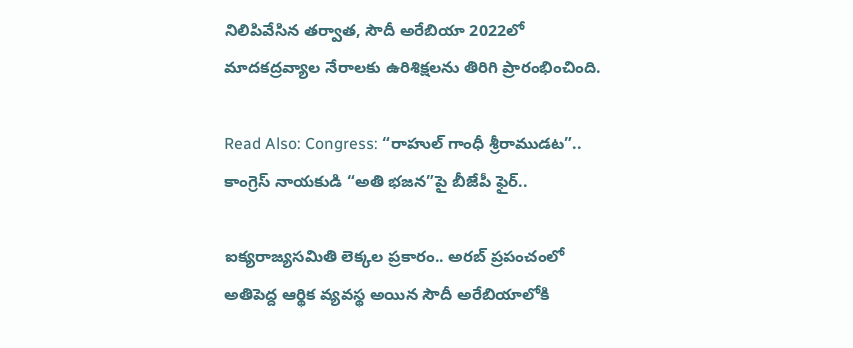నిలిపివేసిన తర్వాత, సౌదీ అరేబియా 2022లో మాదకద్రవ్యాల నేరాలకు ఉరిశిక్షలను తిరిగి ప్రారంభించింది.

Read Also: Congress: “రాహుల్ గాంధీ శ్రీరాముడట”.. కాంగ్రెస్ నాయకుడి “అతి భజన”పై బీజేపీ ఫైర్..

ఐక్యరాజ్యసమితి లెక్కల ప్రకారం.. అరబ్ ప్రపంచంలో అతిపెద్ద ఆర్థిక వ్యవస్థ అయిన సౌదీ అరేబియాలోకి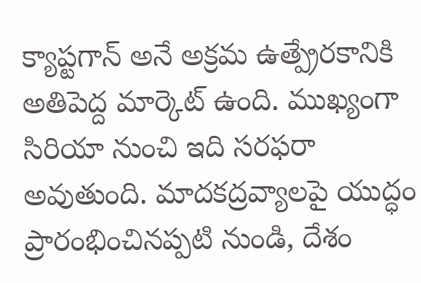క్యాప్టగాన్ అనే అక్రమ ఉత్ప్రేరకానికి అతిపెద్ద మార్కెట్ ఉంది. ముఖ్యంగా సిరియా నుంచి ఇది సరఫరా అవుతుంది. మాదకద్రవ్యాలపై యుద్ధం ప్రారంభించినప్పటి నుండి, దేశం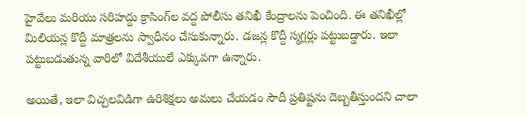హైవేలు మరియు సరిహద్దు క్రాసింగ్‌ల వద్ద పోలీసు తనిఖీ కేంద్రాలను పెంచింది. ఈ తనిఖీల్లో మిలియన్ల కొద్దీ మాత్రలను స్వాధీనం చేసుకున్నారు. డజన్ల కొద్దీ స్మగ్లర్లు పట్టుబడ్డారు. ఇలా పట్టుబడుతున్న వారిలో విదేశీయులే ఎక్కువగా ఉన్నారు.

అయితే, ఇలా విచ్చలవిడిగా ఉరిశిక్షలు అమలు చేయడం సౌదీ ప్రతిష్టను దెబ్బతీస్తుందని చాలా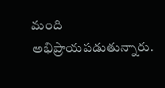మంది అభిప్రాయపడుతున్నారు.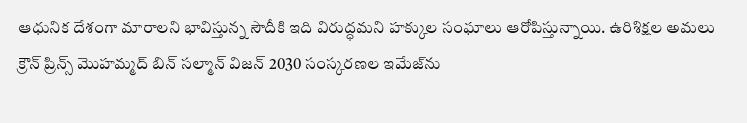ఆధునిక దేశంగా మారాలని భావిస్తున్న సౌదీకి ఇది విరుద్ధమని హక్కుల సంఘాలు ఆరోపిస్తున్నాయి. ఉరిశిక్షల అమలు క్రౌన్ ప్రిన్స్ మొహమ్మద్ బిన్ సల్మాన్ విజన్ 2030 సంస్కరణల ఇమేజ్‌ను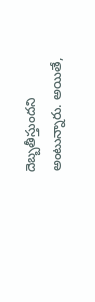దెబ్బతీస్తుందని అంటున్నారు. అయితే,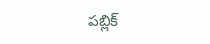పబ్లిక్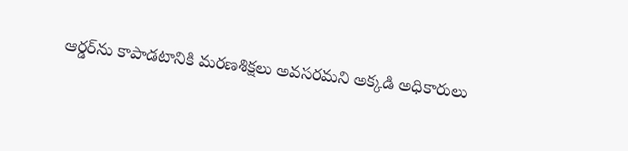ఆర్డర్‌ను కాపాడటానికి మరణశిక్షలు అవసరమని అక్కడి అధికారులు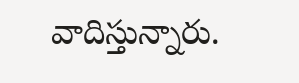వాదిస్తున్నారు.